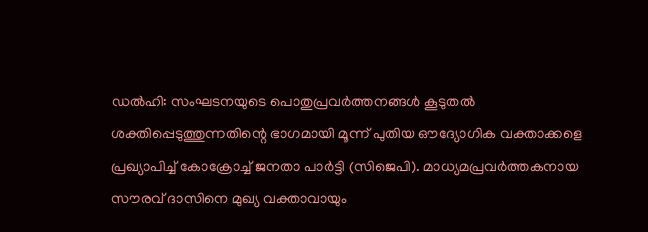ഡൽഹി: സംഘടനയുടെ പൊതുപ്രവർത്തനങ്ങൾ കൂടുതൽ ശക്തിപ്പെടുത്തുന്നതിന്റെ ഭാഗമായി മൂന്ന് പുതിയ ഔദ്യോഗിക വക്താക്കളെ പ്രഖ്യാപിച്ച് കോക്രോച്ച് ജനതാ പാർട്ടി (സിജെപി). മാധ്യമപ്രവർത്തകനായ സൗരവ് ദാസിനെ മുഖ്യ വക്താവായും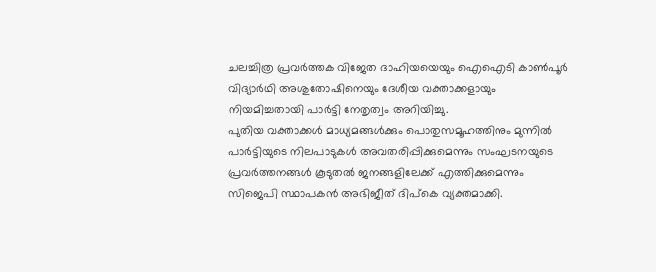ചലച്ചിത്ര പ്രവർത്തക വിജേത ദാഹിയയെയും ഐഐടി കാൺപൂർ വിദ്യാർഥി അശുതോഷിനെയും ദേശീയ വക്താക്കളായും നിയമിച്ചതായി പാർട്ടി നേതൃത്വം അറിയിച്ചു.
പുതിയ വക്താക്കൾ മാധ്യമങ്ങൾക്കും പൊതുസമൂഹത്തിനും മുന്നിൽ പാർട്ടിയുടെ നിലപാടുകൾ അവതരിപ്പിക്കുമെന്നും സംഘടനയുടെ പ്രവർത്തനങ്ങൾ കൂടുതൽ ജനങ്ങളിലേക്ക് എത്തിക്കുമെന്നും സിജെപി സ്ഥാപകൻ അഭിജീത് ദിപ്കെ വ്യക്തമാക്കി.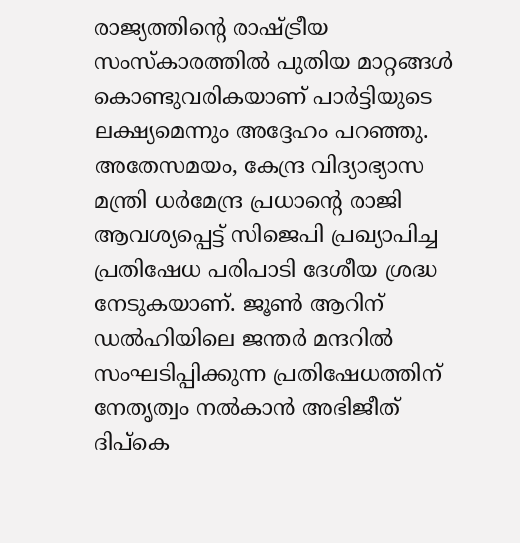രാജ്യത്തിന്റെ രാഷ്ട്രീയ സംസ്കാരത്തിൽ പുതിയ മാറ്റങ്ങൾ കൊണ്ടുവരികയാണ് പാർട്ടിയുടെ ലക്ഷ്യമെന്നും അദ്ദേഹം പറഞ്ഞു.
അതേസമയം, കേന്ദ്ര വിദ്യാഭ്യാസ മന്ത്രി ധർമേന്ദ്ര പ്രധാന്റെ രാജി ആവശ്യപ്പെട്ട് സിജെപി പ്രഖ്യാപിച്ച പ്രതിഷേധ പരിപാടി ദേശീയ ശ്രദ്ധ നേടുകയാണ്. ജൂൺ ആറിന് ഡൽഹിയിലെ ജന്തർ മന്ദറിൽ സംഘടിപ്പിക്കുന്ന പ്രതിഷേധത്തിന് നേതൃത്വം നൽകാൻ അഭിജീത് ദിപ്കെ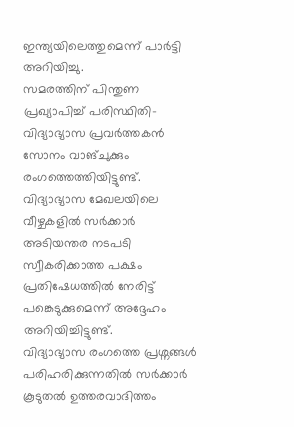ഇന്ത്യയിലെത്തുമെന്ന് പാർട്ടി അറിയിച്ചു.
സമരത്തിന് പിന്തുണ പ്രഖ്യാപിച്ച് പരിസ്ഥിതി-വിദ്യാഭ്യാസ പ്രവർത്തകൻ സോനം വാങ്ചുക്കും രംഗത്തെത്തിയിട്ടുണ്ട്. വിദ്യാഭ്യാസ മേഖലയിലെ വീഴ്ചകളിൽ സർക്കാർ അടിയന്തര നടപടി സ്വീകരിക്കാത്ത പക്ഷം പ്രതിഷേധത്തിൽ നേരിട്ട് പങ്കെടുക്കുമെന്ന് അദ്ദേഹം അറിയിച്ചിട്ടുണ്ട്.
വിദ്യാഭ്യാസ രംഗത്തെ പ്രശ്നങ്ങൾ പരിഹരിക്കുന്നതിൽ സർക്കാർ കൂടുതൽ ഉത്തരവാദിത്തം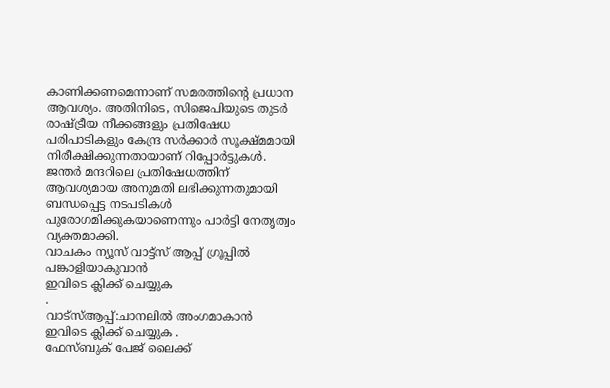കാണിക്കണമെന്നാണ് സമരത്തിന്റെ പ്രധാന ആവശ്യം. അതിനിടെ, സിജെപിയുടെ തുടർ രാഷ്ട്രീയ നീക്കങ്ങളും പ്രതിഷേധ പരിപാടികളും കേന്ദ്ര സർക്കാർ സൂക്ഷ്മമായി നിരീക്ഷിക്കുന്നതായാണ് റിപ്പോർട്ടുകൾ.
ജന്തർ മന്ദറിലെ പ്രതിഷേധത്തിന് ആവശ്യമായ അനുമതി ലഭിക്കുന്നതുമായി ബന്ധപ്പെട്ട നടപടികൾ പുരോഗമിക്കുകയാണെന്നും പാർട്ടി നേതൃത്വം വ്യക്തമാക്കി.
വാചകം ന്യൂസ് വാട്ട്സ് ആപ്പ് ഗ്രൂപ്പിൽ പങ്കാളിയാകുവാൻ
ഇവിടെ ക്ലിക്ക് ചെയ്യുക
.
വാട്സ്ആപ്പ്:ചാനലിൽ അംഗമാകാൻ ഇവിടെ ക്ലിക്ക് ചെയ്യുക .
ഫേസ്ബുക് പേജ് ലൈക്ക്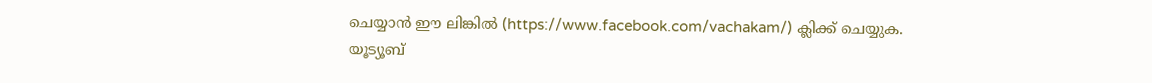ചെയ്യാൻ ഈ ലിങ്കിൽ (https://www.facebook.com/vachakam/) ക്ലിക്ക് ചെയ്യുക.
യൂട്യൂബ്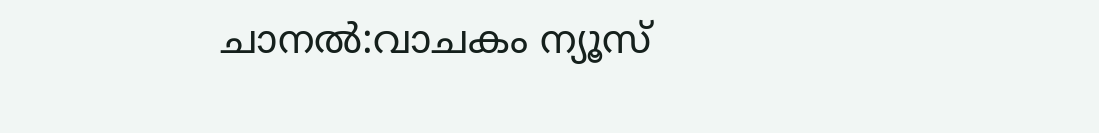ചാനൽ:വാചകം ന്യൂസ്